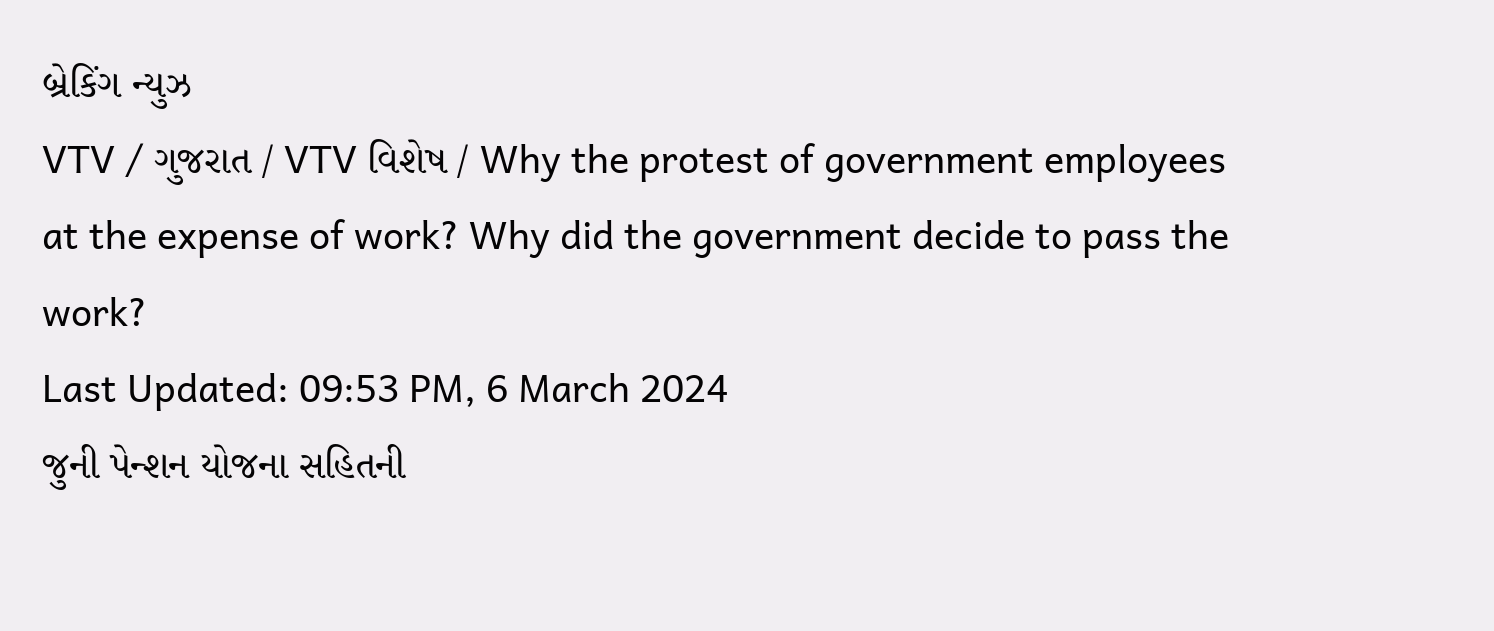બ્રેકિંગ ન્યુઝ
VTV / ગુજરાત / VTV વિશેષ / Why the protest of government employees at the expense of work? Why did the government decide to pass the work?
Last Updated: 09:53 PM, 6 March 2024
જુની પેન્શન યોજના સહિતની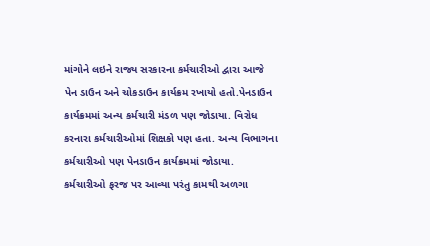માંગોને લઇને રાજ્ય સરકારના કર્મચારીઓ દ્વારા આજે પેન ડાઉન અને ચોકડાઉન કાર્યક્રમ રખાયો હતો.પેનડાઉન કાર્યક્રમમાં અન્ય કર્મચારી મંડળ પણ જોડાયા. વિરોધ કરનારા કર્મચારીઓમાં શિક્ષકો પણ હતા. અન્ય વિભાગના કર્મચારીઓ પણ પેનડાઉન કાર્યક્રમમાં જોડાયા. કર્મચારીઓ ફરજ પર આવ્યા પરંતુ કામથી અળગા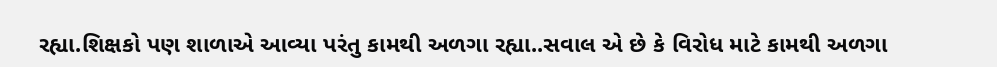રહ્યા.શિક્ષકો પણ શાળાએ આવ્યા પરંતુ કામથી અળગા રહ્યા..સવાલ એ છે કે વિરોધ માટે કામથી અળગા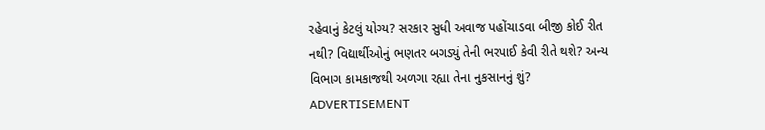રહેવાનું કેટલું યોગ્ય? સરકાર સુધી અવાજ પહોંચાડવા બીજી કોઈ રીત નથી? વિદ્યાર્થીઓનું ભણતર બગડ્યું તેની ભરપાઈ કેવી રીતે થશે? અન્ય વિભાગ કામકાજથી અળગા રહ્યા તેના નુકસાનનું શું?
ADVERTISEMENT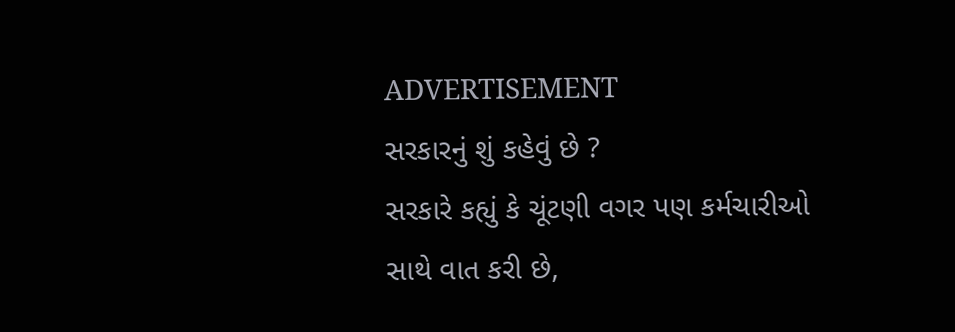ADVERTISEMENT
સરકારનું શું કહેવું છે ?
સરકારે કહ્યું કે ચૂંટણી વગર પણ કર્મચારીઓ સાથે વાત કરી છે,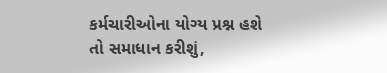કર્મચારીઓના યોગ્ય પ્રશ્ન હશે તો સમાધાન કરીશું,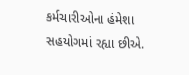કર્મચારીઓના હંમેશા સહયોગમાં રહ્યા છીએ.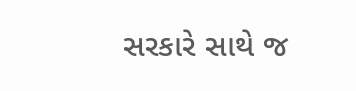સરકારે સાથે જ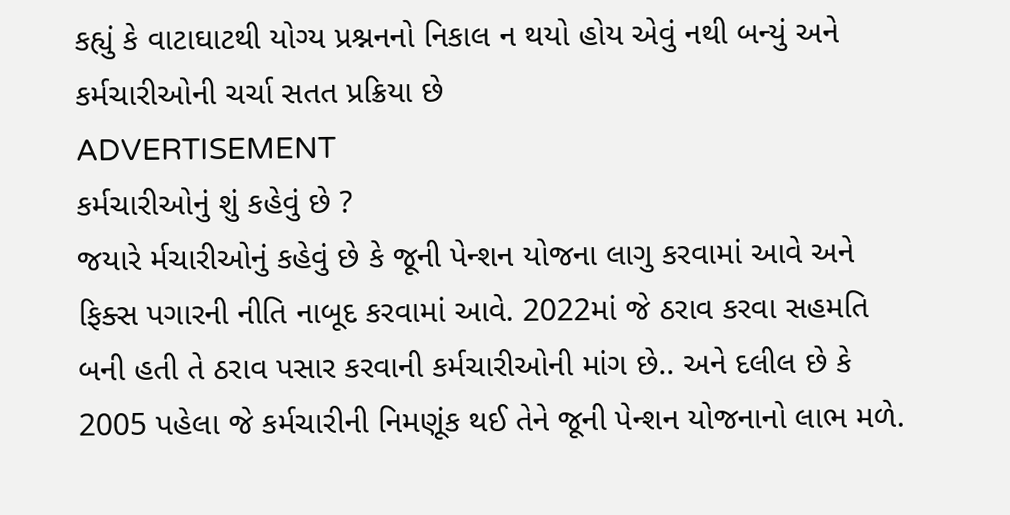કહ્યું કે વાટાઘાટથી યોગ્ય પ્રશ્નનનો નિકાલ ન થયો હોય એવું નથી બન્યું અને કર્મચારીઓની ચર્ચા સતત પ્રક્રિયા છે
ADVERTISEMENT
કર્મચારીઓનું શું કહેવું છે ?
જયારે ર્મચારીઓનું કહેવું છે કે જૂની પેન્શન યોજના લાગુ કરવામાં આવે અને ફિક્સ પગારની નીતિ નાબૂદ કરવામાં આવે. 2022માં જે ઠરાવ કરવા સહમતિ બની હતી તે ઠરાવ પસાર કરવાની કર્મચારીઓની માંગ છે.. અને દલીલ છે કે 2005 પહેલા જે કર્મચારીની નિમણૂંક થઈ તેને જૂની પેન્શન યોજનાનો લાભ મળે.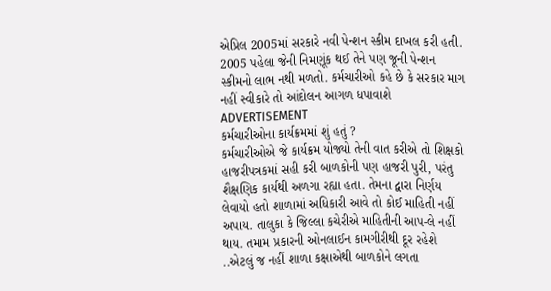એપ્રિલ 2005માં સરકારે નવી પેન્શન સ્કીમ દાખલ કરી હતી. 2005 પહેલા જેની નિમણૂંક થઈ તેને પણ જૂની પેન્શન સ્કીમનો લાભ નથી મળતો. કર્મચારીઓ કહે છે કે સરકાર માગ નહીં સ્વીકારે તો આંદોલન આગળ ધપાવાશે
ADVERTISEMENT
કર્મચારીઓના કાર્યક્રમમાં શું હતું ?
કર્મચારીઓએ જે કાર્યક્રમ યોજ્યો તેની વાત કરીએ તો શિક્ષકો હાજરીપત્રકમાં સહી કરી બાળકોની પણ હાજરી પુરી, પરંતુ શૈક્ષણિક કાર્યથી અળગા રહ્યા હતા. તેમના દ્વારા નિર્ણય લેવાયો હતો શાળામાં અધિકારી આવે તો કોઈ માહિતી નહીં અપાય. તાલુકા કે જિલ્લા કચેરીએ માહિતીની આપ-લે નહીં થાય. તમામ પ્રકારની ઓનલાઈન કામગીરીથી દૂર રહેશે ..એટલું જ નહીં શાળા કક્ષાએથી બાળકોને લગતા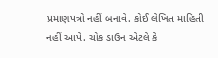પ્રમાણપત્રો નહીં બનાવે. કોઈ લેખિત માહિતી નહીં આપે. ચોક ડાઉન એટલે કે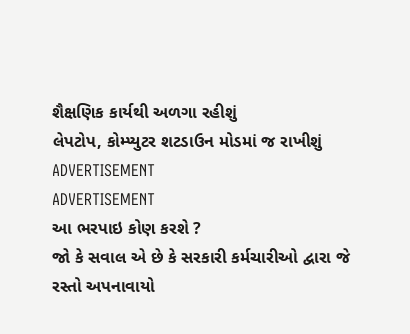શૈક્ષણિક કાર્યથી અળગા રહીશું
લેપટોપ, કોમ્પ્યુટર શટડાઉન મોડમાં જ રાખીશું
ADVERTISEMENT
ADVERTISEMENT
આ ભરપાઇ કોણ કરશે ?
જો કે સવાલ એ છે કે સરકારી કર્મચારીઓ દ્વારા જે રસ્તો અપનાવાયો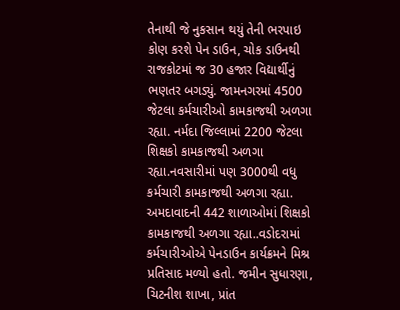તેનાથી જે નુકસાન થયું તેની ભરપાઇ કોણ કરશે પેન ડાઉન, ચોક ડાઉનથી રાજકોટમાં જ 30 હજાર વિદ્યાર્થીનું ભણતર બગડ્યું. જામનગરમાં 4500 જેટલા કર્મચારીઓ કામકાજથી અળગા રહ્યા. નર્મદા જિલ્લામાં 2200 જેટલા શિક્ષકો કામકાજથી અળગા રહ્યા.નવસારીમાં પણ 3000થી વધુ કર્મચારી કામકાજથી અળગા રહ્યા. અમદાવાદની 442 શાળાઓમાં શિક્ષકો કામકાજથી અળગા રહ્યા..વડોદરામાં કર્મચારીઓએ પેનડાઉન કાર્યક્રમને મિશ્ર પ્રતિસાદ મળ્યો હતો. જમીન સુધારણા, ચિટનીશ શાખા, પ્રાંત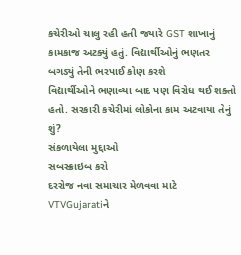કચેરીઓ ચાલુ રહી હતી જયારે GST શાખાનું કામકાજ અટક્યું હતું. વિદ્યાર્થીઓનું ભણતર બગડ્યું તેની ભરપાઈ કોણ કરશે
વિદ્યાર્થીઓને ભણાવ્યા બાદ પણ વિરોધ થઈ શક્તો હતો. સરકારી કચેરીમાં લોકોના કામ અટવાયા તેનું શું?
સંકળાયેલા મુદ્દાઓ
સબસ્ક્રાઇબ કરો
દરરોજ નવા સમાચાર મેળવવા માટે VTVGujaratiને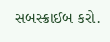સબસ્ક્રાઈબ કરો.